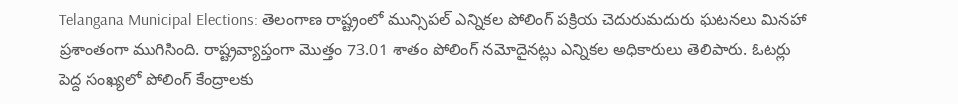Telangana Municipal Elections: తెలంగాణ రాష్ట్రంలో మున్సిపల్ ఎన్నికల పోలింగ్ పక్రియ చెదురుమదురు ఘటనలు మినహా ప్రశాంతంగా ముగిసింది. రాష్ట్రవ్యాప్తంగా మొత్తం 73.01 శాతం పోలింగ్ నమోదైనట్లు ఎన్నికల అధికారులు తెలిపారు. ఓటర్లు పెద్ద సంఖ్యలో పోలింగ్ కేంద్రాలకు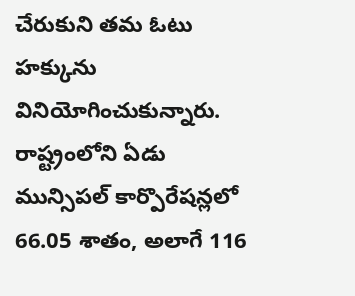చేరుకుని తమ ఓటు హక్కును వినియోగించుకున్నారు. రాష్ట్రంలోని ఏడు మున్సిపల్ కార్పొరేషన్లలో 66.05 శాతం, అలాగే 116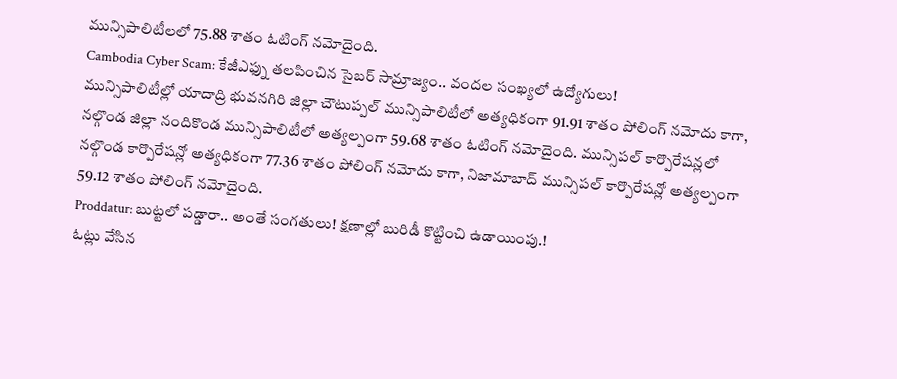మున్సిపాలిటీలలో 75.88 శాతం ఓటింగ్ నమోదైంది.
Cambodia Cyber Scam: కేజీఎఫ్ను తలపించిన సైబర్ సామ్రాజ్యం.. వందల సంఖ్యలో ఉద్యోగులు!
మున్సిపాలిటీల్లో యాదాద్రి భువనగిరి జిల్లా చౌటుప్పల్ మున్సిపాలిటీలో అత్యధికంగా 91.91 శాతం పోలింగ్ నమోదు కాగా, నల్గొండ జిల్లా నందికొండ మున్సిపాలిటీలో అత్యల్పంగా 59.68 శాతం ఓటింగ్ నమోదైంది. మున్సిపల్ కార్పొరేషన్లలో నల్గొండ కార్పొరేషన్లో అత్యధికంగా 77.36 శాతం పోలింగ్ నమోదు కాగా, నిజామాబాద్ మున్సిపల్ కార్పొరేషన్లో అత్యల్పంగా 59.12 శాతం పోలింగ్ నమోదైంది.
Proddatur: బుట్టలో పడ్డారా.. అంతే సంగతులు! క్షణాల్లో బురిడీ కొట్టించి ఉడాయింపు.!
ఓట్లు వేసిన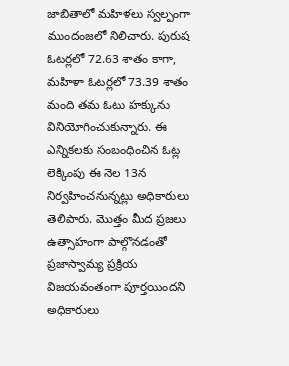జాబితాలో మహిళలు స్వల్పంగా ముందంజలో నిలిచారు. పురుష ఓటర్లలో 72.63 శాతం కాగా, మహిళా ఓటర్లలో 73.39 శాతం మంది తమ ఓటు హక్కును వినియోగించుకున్నారు. ఈ ఎన్నికలకు సంబంధించిన ఓట్ల లెక్కింపు ఈ నెల 13న నిర్వహించనున్నట్లు అధికారులు తెలిపారు. మొత్తం మీద ప్రజలు ఉత్సాహంగా పాల్గొనడంతో ప్రజాస్వామ్య ప్రక్రియ విజయవంతంగా పూర్తయిందని అధికారులు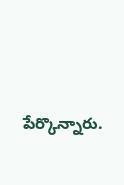పేర్కొన్నారు.